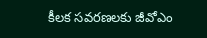కీలక సవరణలకు జీవోఎం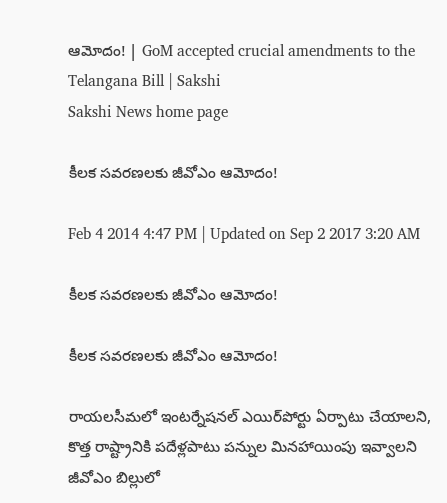ఆమోదం! | GoM accepted crucial amendments to the Telangana Bill | Sakshi
Sakshi News home page

కీలక సవరణలకు జీవోఎం ఆమోదం!

Feb 4 2014 4:47 PM | Updated on Sep 2 2017 3:20 AM

కీలక సవరణలకు జీవోఎం ఆమోదం!

కీలక సవరణలకు జీవోఎం ఆమోదం!

రాయలసీమలో ఇంటర్నేషనల్‌ ఎయిర్‌పోర్టు ఏర్పాటు చేయాలని, కొత్త రాష్ట్రానికి పదేళ్లపాటు పన్నుల మినహాయింపు ఇవ్వాలని జీవోఎం బిల్లులో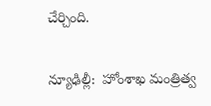చేర్చింది.

న్యూఢిల్లీ:  హోంశాఖ మంత్రిత్వ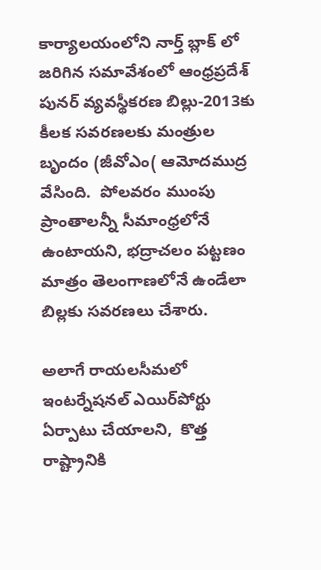కార్యాలయంలోని నార్త్ బ్లాక్ లో జరిగిన సమావేశంలో ఆంధ్రప్రదేశ్ పునర్ వ్యవస్థీకరణ బిల్లు-2013కు కీలక సవరణలకు మంత్రుల బృందం (జీవోఎం( ఆమోదముద్ర వేసింది.  పోలవరం ముంపు ప్రాంతాలన్నీ సీమాంధ్రలోనే ఉంటాయని, భద్రాచలం పట్టణం మాత్రం తెలంగాణలోనే ఉండేలా బిల్లకు సవరణలు చేశారు.

అలాగే రాయలసీమలో ఇంటర్నేషనల్‌ ఎయిర్‌పోర్టు ఏర్పాటు చేయాలని,  కొత్త రాష్ట్రానికి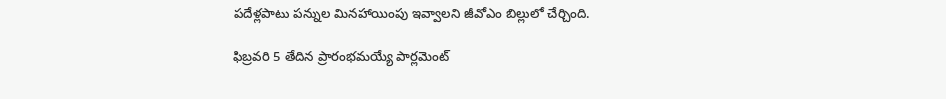పదేళ్లపాటు పన్నుల మినహాయింపు ఇవ్వాలని జీవోఎం బిల్లులో చేర్చింది.

ఫిబ్రవరి 5 తేదిన ప్రారంభమయ్యే పార్లమెంట్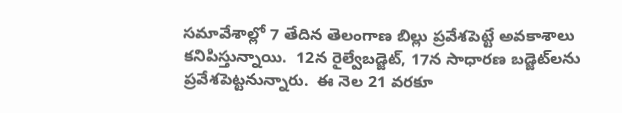సమావేశాల్లో 7 తేదిన తెలంగాణ బిల్లు ప్రవేశపెట్టే అవకాశాలు కనిపిస్తున్నాయి.  12న రైల్వేబడ్జెట్, 17న సాధారణ బడ్జెట్‌లను ప్రవేశపెట్టనున్నారు.  ఈ నెల 21 వరకూ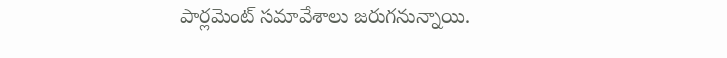పార్లమెంట్ సమావేశాలు జరుగనున్నాయి.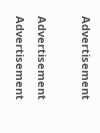Advertisement

Advertisement
Advertisement